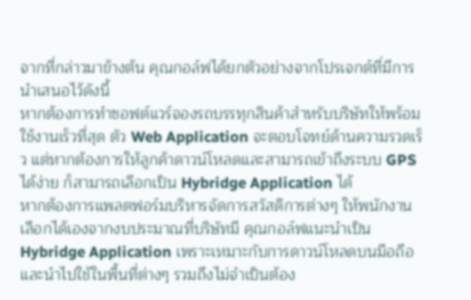จากที่กล่าวมาข้างต้น คุณกอล์ฟได้ยกตัวอย่างจากโปรเจกต์ที่มีการนำเสนอไว้ดังนี้
หากต้องการทำซอฟต์แวร์จองรถบรรทุกสินค้าสำหรับบริษัทให้พร้อมใช้งานเร็วที่สุด ตัว Web Application จะตอบโจทย์ด้านความรวดเร็ว แต่หากต้องการให้ลูกค้าดาวน์โหลดและสามารถเข้าถึงระบบ GPS ได้ง่าย ก็สามารถเลือกเป็น Hybridge Application ได้
หากต้องการแพลตฟอร์มบริหารจัดการสวัสดิการต่างๆ ให้พนักงานเลือกได้เองจากงบประมาณที่บริษัทมี คุณกอล์ฟแนะนำเป็น Hybridge Application เพราะเหมาะกับการดาวน์โหลดบนมือถือและนำไปใช้ในพื้นที่ต่างๆ รวมถึงไม่จำเป็นต้อง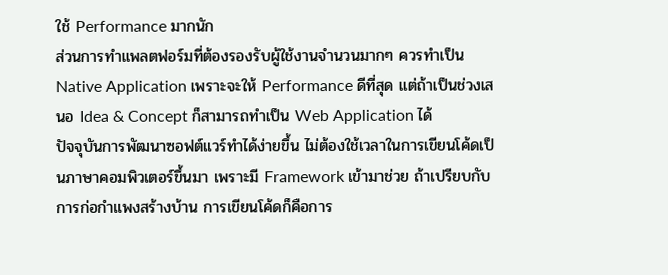ใช้ Performance มากนัก
ส่วนการทำแพลตฟอร์มที่ต้องรองรับผู้ใช้งานจำนวนมากๆ ควรทำเป็น Native Application เพราะจะให้ Performance ดีที่สุด แต่ถ้าเป็นช่วงเสนอ Idea & Concept ก็สามารถทำเป็น Web Application ได้
ปัจจุบันการพัฒนาซอฟต์แวร์ทำได้ง่ายขึ้น ไม่ต้องใช้เวลาในการเขียนโค้ดเป็นภาษาคอมพิวเตอร์ขึ้นมา เพราะมี Framework เข้ามาช่วย ถ้าเปรียบกับการก่อกำแพงสร้างบ้าน การเขียนโค้ดก็คือการ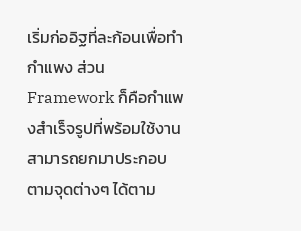เริ่มก่ออิฐที่ละก้อนเพื่อทำกำแพง ส่วน Framework ก็คือกำแพงสำเร็จรูปที่พร้อมใช้งาน สามารถยกมาประกอบตามจุดต่างๆ ได้ตาม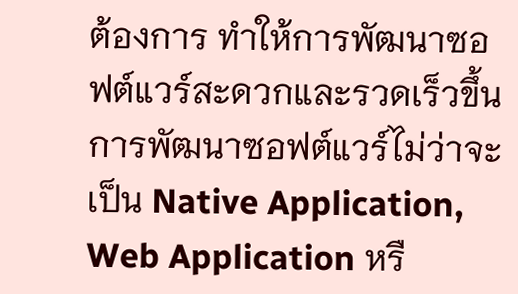ต้องการ ทำให้การพัฒนาซอฟต์แวร์สะดวกและรวดเร็วขึ้น
การพัฒนาซอฟต์แวร์ไม่ว่าจะเป็น Native Application, Web Application หรื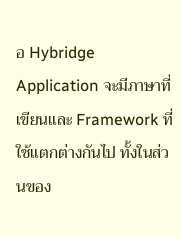อ Hybridge Application จะมีภาษาที่เขียนและ Framework ที่ใช้แตกต่างกันไป ทั้งในส่วนของ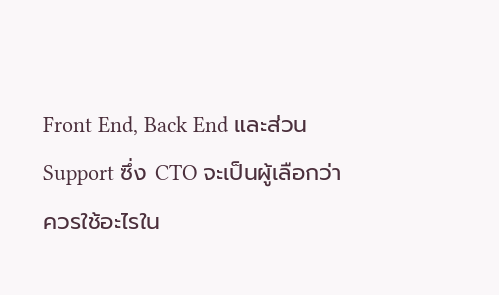Front End, Back End และส่วน Support ซึ่ง CTO จะเป็นผู้เลือกว่าควรใช้อะไรใน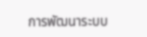การพัฒนาระบบ